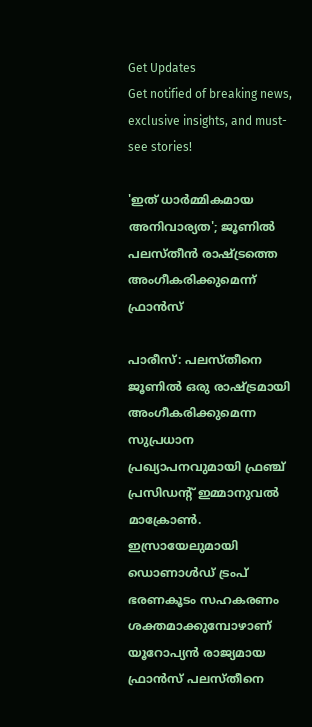Get Updates
Get notified of breaking news, exclusive insights, and must-see stories!

'ഇത് ധാര്‍മ്മികമായ അനിവാര്യത'; ജൂണില്‍ പലസ്തീന്‍ രാഷ്ട്രത്തെ അംഗീകരിക്കുമെന്ന് ഫ്രാന്‍സ്

പാരീസ്: പലസ്തീനെ ജൂണില്‍ ഒരു രാഷ്ട്രമായി അംഗീകരിക്കുമെന്ന സുപ്രധാന പ്രഖ്യാപനവുമായി ഫ്രഞ്ച് പ്രസിഡന്റ് ഇമ്മാനുവല്‍ മാക്രോണ്‍. ഇസ്രായേലുമായി ഡൊണാള്‍ഡ് ട്രംപ് ഭരണകൂടം സഹകരണം ശക്തമാക്കുമ്പോഴാണ് യൂറോപ്യന്‍ രാജ്യമായ ഫ്രാന്‍സ് പലസ്തീനെ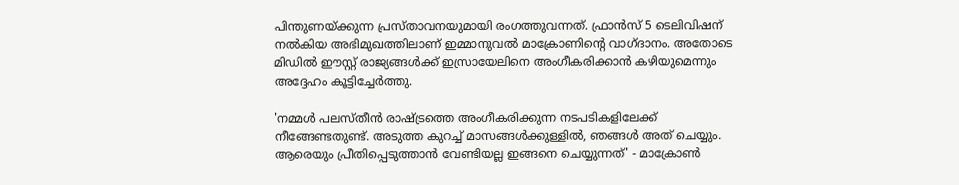പിന്തുണയ്ക്കുന്ന പ്രസ്താവനയുമായി രംഗത്തുവന്നത്. ഫ്രാന്‍സ് 5 ടെലിവിഷന് നല്‍കിയ അഭിമുഖത്തിലാണ് ഇമ്മാനുവല്‍ മാക്രോണിന്റെ വാഗ്ദാനം. അതോടെ മിഡില്‍ ഈസ്റ്റ് രാജ്യങ്ങള്‍ക്ക് ഇസ്രായേലിനെ അംഗീകരിക്കാന്‍ കഴിയുമെന്നും അദ്ദേഹം കൂട്ടിച്ചേര്‍ത്തു.

'നമ്മള്‍ പലസ്തീന്‍ രാഷ്ട്രത്തെ അംഗീകരിക്കുന്ന നടപടികളിലേക്ക് നീങ്ങേണ്ടതുണ്ട്. അടുത്ത കുറച്ച് മാസങ്ങള്‍ക്കുള്ളില്‍, ഞങ്ങള്‍ അത് ചെയ്യും. ആരെയും പ്രീതിപ്പെടുത്താന്‍ വേണ്ടിയല്ല ഇങ്ങനെ ചെയ്യുന്നത്' - മാക്രോണ്‍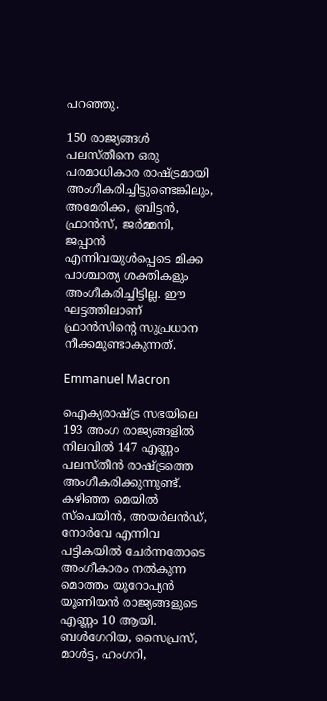പറഞ്ഞു.

150 രാജ്യങ്ങള്‍ പലസ്തീനെ ഒരു പരമാധികാര രാഷ്ട്രമായി അംഗീകരിച്ചിട്ടുണ്ടെങ്കിലും, അമേരിക്ക, ബ്രിട്ടന്‍, ഫ്രാന്‍സ്, ജര്‍മ്മനി, ജപ്പാന്‍ എന്നിവയുള്‍പ്പെടെ മിക്ക പാശ്ചാത്യ ശക്തികളും അംഗീകരിച്ചിട്ടില്ല. ഈ ഘട്ടത്തിലാണ് ഫ്രാന്‍സിന്റെ സുപ്രധാന നീക്കമുണ്ടാകുന്നത്.

Emmanuel Macron

ഐക്യരാഷ്ട്ര സഭയിലെ 193 അംഗ രാജ്യങ്ങളില്‍ നിലവില്‍ 147 എണ്ണം പലസ്തീന്‍ രാഷ്ട്രത്തെ അംഗീകരിക്കുന്നുണ്ട്. കഴിഞ്ഞ മെയില്‍ സ്‌പെയിന്‍, അയര്‍ലന്‍ഡ്, നോര്‍വേ എന്നിവ പട്ടികയില്‍ ചേര്‍ന്നതോടെ അംഗീകാരം നല്‍കുന്ന മൊത്തം യൂറോപ്യന്‍ യൂണിയന്‍ രാജ്യങ്ങളുടെ എണ്ണം 10 ആയി. ബള്‍ഗേറിയ, സൈപ്രസ്, മാള്‍ട്ട, ഹംഗറി,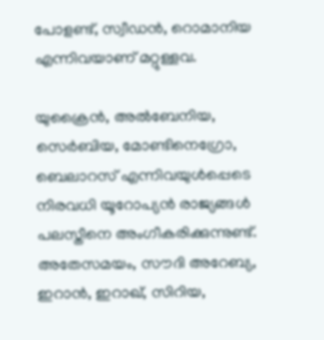പോളണ്ട്, സ്വീഡന്‍, റൊമാനിയ എന്നിവയാണ് മറ്റുള്ളവ.

യുക്രൈന്‍, അല്‍ബേനിയ, സെര്‍ബിയ, മോണ്ടിനെഗ്രോ, ബെലാറസ് എന്നിവയുള്‍പ്പെടെ നിരവധി യൂറോപ്യന്‍ രാജ്യങ്ങള്‍ പലസ്തീനെ അംഗീകരിക്കുന്നുണ്ട്. അതേസമയം, സൗദി അറേബ്യ, ഇറാന്‍, ഇറാഖ്, സിറിയ,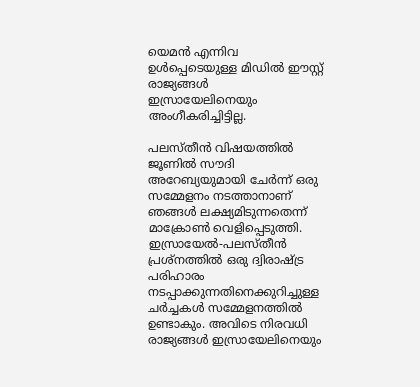യെമന്‍ എന്നിവ ഉള്‍പ്പെടെയുള്ള മിഡില്‍ ഈസ്റ്റ് രാജ്യങ്ങള്‍
ഇസ്രായേലിനെയും അംഗീകരിച്ചിട്ടില്ല.

പലസ്തീന്‍ വിഷയത്തില്‍ ജൂണില്‍ സൗദി അറേബ്യയുമായി ചേര്‍ന്ന് ഒരു സമ്മേളനം നടത്താനാണ് ഞങ്ങള്‍ ലക്ഷ്യമിടുന്നതെന്ന് മാക്രോണ്‍ വെളിപ്പെടുത്തി. ഇസ്രായേല്‍-പലസ്തീന്‍ പ്രശ്‌നത്തില്‍ ഒരു ദ്വിരാഷ്ട്ര പരിഹാരം നടപ്പാക്കുന്നതിനെക്കുറിച്ചുള്ള ചര്‍ച്ചകള്‍ സമ്മേളനത്തില്‍ ഉണ്ടാകും. അവിടെ നിരവധി രാജ്യങ്ങള്‍ ഇസ്രായേലിനെയും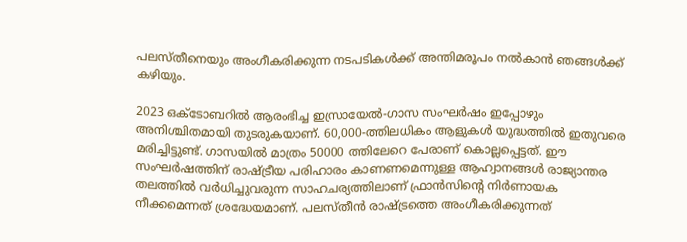പലസ്തീനെയും അംഗീകരിക്കുന്ന നടപടികള്‍ക്ക് അന്തിമരൂപം നല്‍കാന്‍ ഞങ്ങള്‍ക്ക് കഴിയും.

2023 ഒക്ടോബറില്‍ ആരംഭിച്ച ഇസ്രായേല്‍-ഗാസ സംഘര്‍ഷം ഇപ്പോഴും അനിശ്ചിതമായി തുടരുകയാണ്. 60,000-ത്തിലധികം ആളുകള്‍ യുദ്ധത്തില്‍ ഇതുവരെ മരിച്ചിട്ടുണ്ട്. ഗാസയില്‍ മാത്രം 50000 ത്തിലേറെ പേരാണ് കൊല്ലപ്പെട്ടത്. ഈ സംഘര്‍ഷത്തിന് രാഷ്ട്രീയ പരിഹാരം കാണണമെന്നുള്ള ആഹ്വാനങ്ങള്‍ രാജ്യാന്തര തലത്തില്‍ വര്‍ധിച്ചുവരുന്ന സാഹചര്യത്തിലാണ് ഫ്രാന്‍സിന്റെ നിര്‍ണായക നീക്കമെന്നത് ശ്രദ്ധേയമാണ്. പലസ്തീന്‍ രാഷ്ട്രത്തെ അംഗീകരിക്കുന്നത്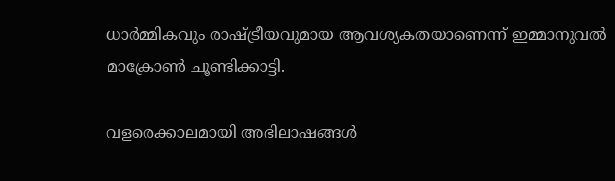ധാര്‍മ്മികവും രാഷ്ട്രീയവുമായ ആവശ്യകതയാണെന്ന് ഇമ്മാനുവല്‍ മാക്രോണ്‍ ചൂണ്ടിക്കാട്ടി.

വളരെക്കാലമായി അഭിലാഷങ്ങള്‍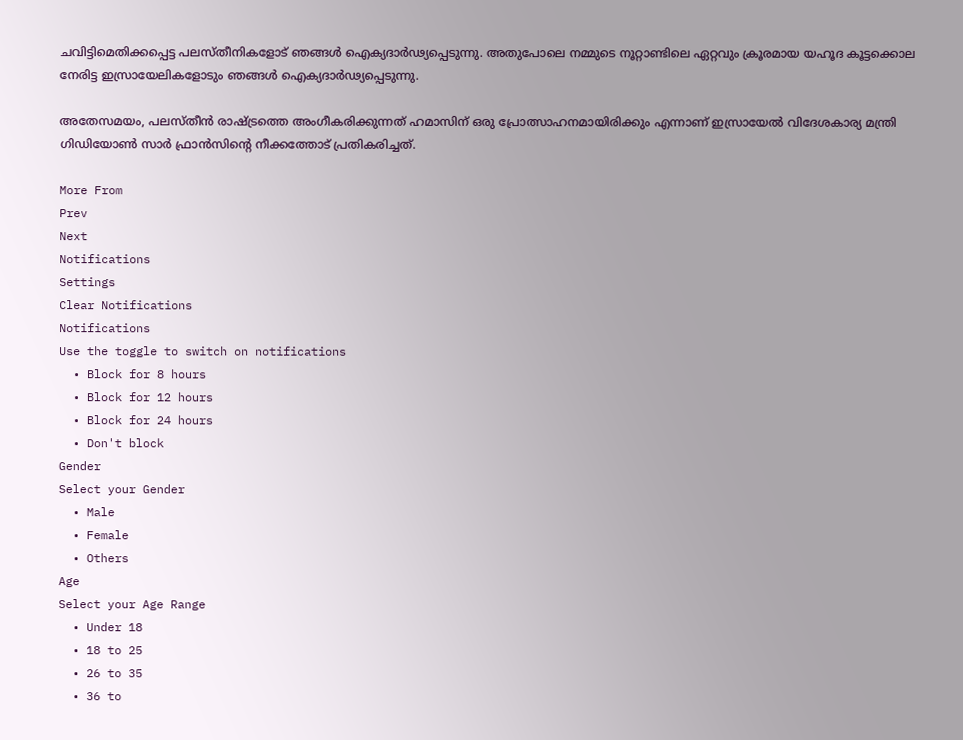ചവിട്ടിമെതിക്കപ്പെട്ട പലസ്തീനികളോട് ഞങ്ങള്‍ ഐക്യദാര്‍ഢ്യപ്പെടുന്നു. അതുപോലെ നമ്മുടെ നൂറ്റാണ്ടിലെ ഏറ്റവും ക്രൂരമായ യഹൂദ കൂട്ടക്കൊല നേരിട്ട ഇസ്രായേലികളോടും ഞങ്ങള്‍ ഐക്യദാര്‍ഢ്യപ്പെടുന്നു.

അതേസമയം, പലസ്തീന്‍ രാഷ്ട്രത്തെ അംഗീകരിക്കുന്നത് ഹമാസിന് ഒരു പ്രോത്സാഹനമായിരിക്കും എന്നാണ് ഇസ്രായേല്‍ വിദേശകാര്യ മന്ത്രി ഗിഡിയോണ്‍ സാര്‍ ഫ്രാന്‍സിന്റെ നീക്കത്തോട് പ്രതികരിച്ചത്.

More From
Prev
Next
Notifications
Settings
Clear Notifications
Notifications
Use the toggle to switch on notifications
  • Block for 8 hours
  • Block for 12 hours
  • Block for 24 hours
  • Don't block
Gender
Select your Gender
  • Male
  • Female
  • Others
Age
Select your Age Range
  • Under 18
  • 18 to 25
  • 26 to 35
  • 36 to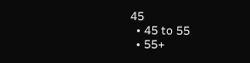45
  • 45 to 55
  • 55+